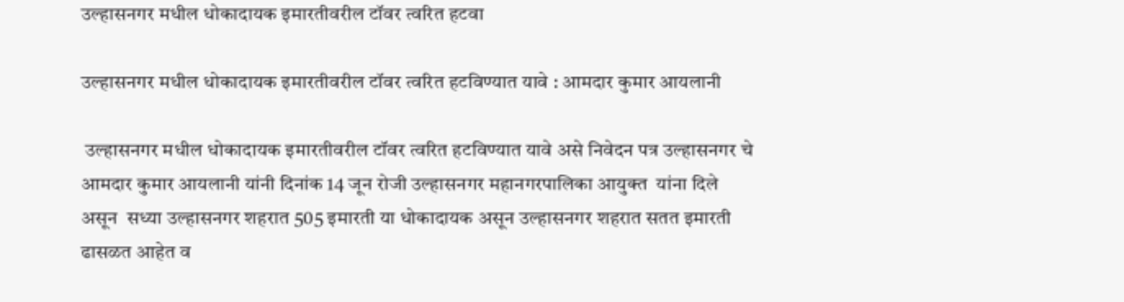उल्हासनगर मधील धोकादायक इमारतीवरील टॉवर त्वरित हटवा

उल्हासनगर मधील धोकादायक इमारतीवरील टॉवर त्वरित हटविण्यात यावे : आमदार कुमार आयलानी

 उल्हासनगर मधील धोकादायक इमारतीवरील टॉवर त्वरित हटविण्यात यावे असे निवेदन पत्र उल्हासनगर चे आमदार कुमार आयलानी यांनी दिनांक 14 जून रोजी उल्हासनगर महानगरपालिका आयुक्त  यांना दिले असून  सध्या उल्हासनगर शहरात 505 इमारती या धोकादायक असून उल्हासनगर शहरात सतत इमारती ढासळत आहेत व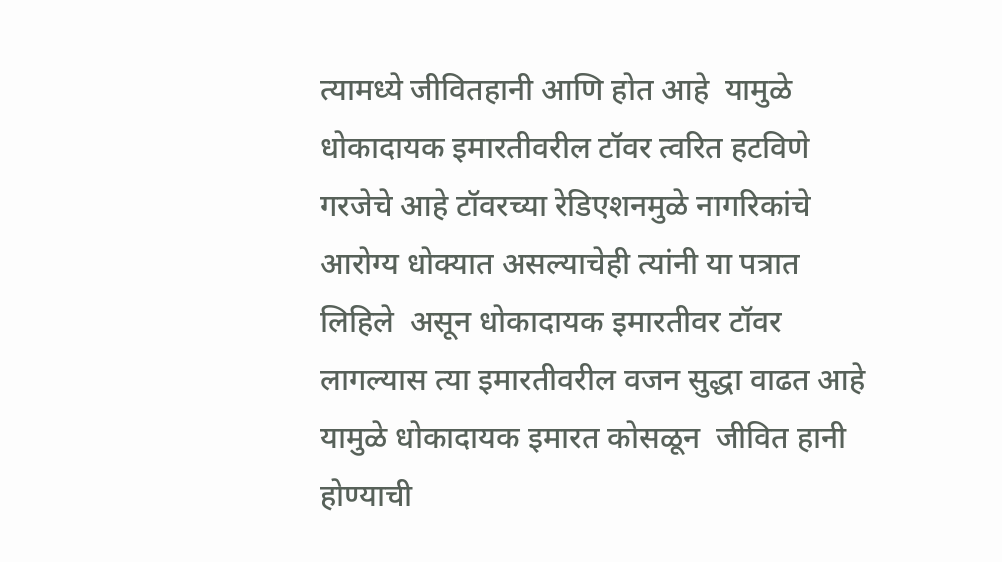त्यामध्ये जीवितहानी आणि होत आहे  यामुळे धोकादायक इमारतीवरील टॉवर त्वरित हटविणे गरजेचे आहे टॉवरच्या रेडिएशनमुळे नागरिकांचे आरोग्य धोक्यात असल्याचेही त्यांनी या पत्रात लिहिले  असून धोकादायक इमारतीवर टॉवर लागल्यास त्या इमारतीवरील वजन सुद्धा वाढत आहे यामुळे धोकादायक इमारत कोसळून  जीवित हानी होण्याची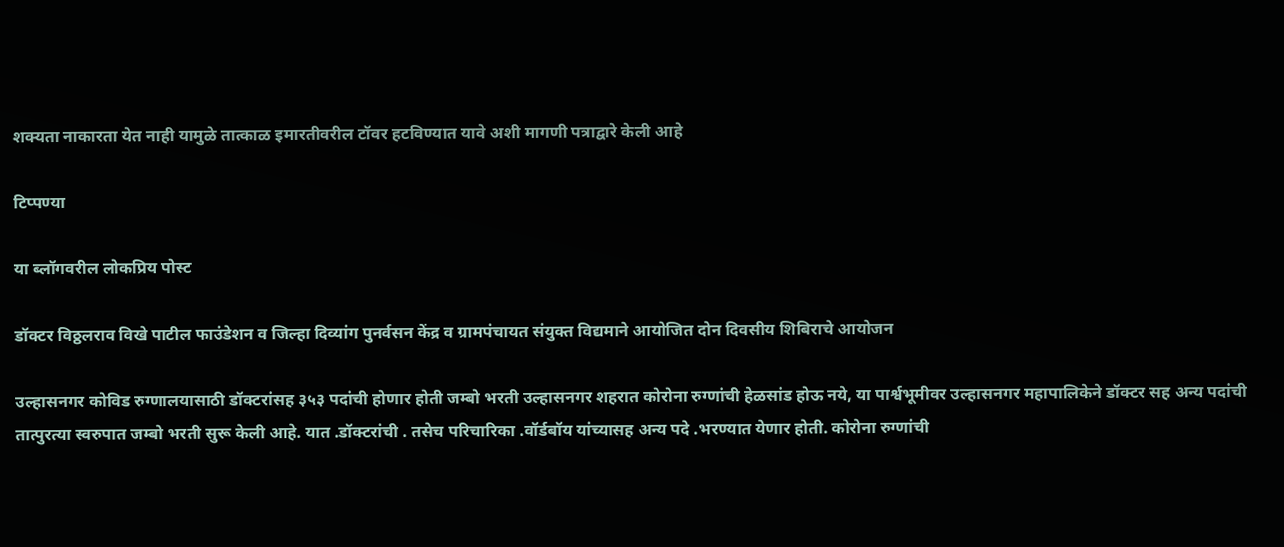शक्यता नाकारता येत नाही यामुळे तात्काळ इमारतीवरील टॉवर हटविण्यात यावे अशी मागणी पत्राद्वारे केली आहे

टिप्पण्या

या ब्लॉगवरील लोकप्रिय पोस्ट

डॉक्टर विठ्ठलराव विखे पाटील फाउंडेशन व जिल्हा दिव्यांग पुनर्वसन केंद्र व ग्रामपंचायत संयुक्त विद्यमाने आयोजित दोन दिवसीय शिबिराचे आयोजन

उल्हासनगर कोविड रुग्णालयासाठी डॉक्टरांसह ३५३ पदांची होणार होती जम्बो भरती उल्हासनगर शहरात कोरोना रुग्णांची हेळसांड होऊ नये, या पार्श्वभूमीवर उल्हासनगर महापालिकेने डॉक्टर सह अन्य पदांची तात्पुरत्या स्वरुपात जम्बो भरती सुरू केली आहे. यात .डॉक्टरांची . तसेच परिचारिका .वॉर्डबॉय यांच्यासह अन्य पदे .भरण्यात येणार होती. कोरोना रुग्णांची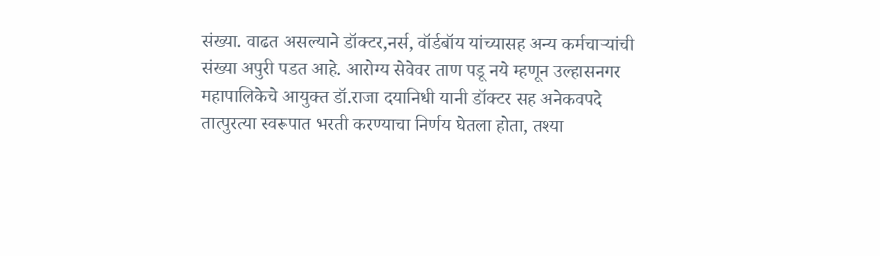संख्या. वाढत असल्याने डॉक्टर,नर्स, वॉर्डबॉय यांच्यासह अन्य कर्मचाऱ्यांची संख्या अपुरी पडत आहे. आरोग्य सेवेवर ताण पडू नये म्हणून उल्हासनगर महापालिकेचे आयुक्त डॉ.राजा दयानिधी यानी डॉक्टर सह अनेकवपदे तात्पुरत्या स्वरूपात भरती करण्याचा निर्णय घेतला होता, तश्या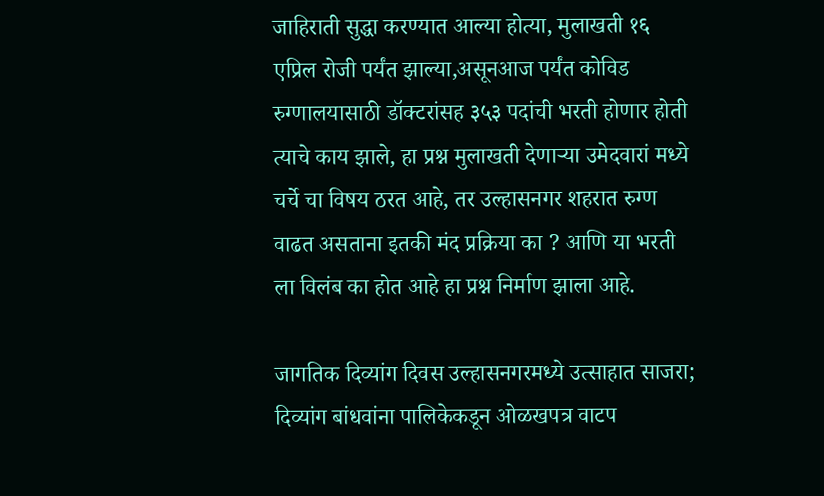जाहिराती सुद्धा करण्यात आल्या होत्या, मुलाखती १६ एप्रिल रोजी पर्यंत झाल्या,असूनआज पर्यंत कोविड रुग्णालयासाठी डॉक्टरांसह ३५३ पदांची भरती होणार होती त्याचे काय झाले, हा प्रश्न मुलाखती देणाऱ्या उमेदवारां मध्ये चर्चे चा विषय ठरत आहे, तर उल्हासनगर शहरात रुग्ण वाढत असताना इतकी मंद प्रक्रिया का ? आणि या भरती ला विलंब का होत आहे हा प्रश्न निर्माण झाला आहे.

जागतिक दिव्यांग दिवस उल्हासनगरमध्ये उत्साहात साजरा; दिव्यांग बांधवांना पालिकेकडून ओळखपत्र वाटप